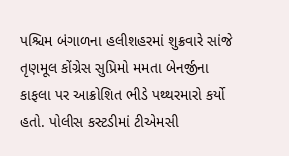પશ્ચિમ બંગાળના હલીશહરમાં શુક્રવારે સાંજે તૃણમૂલ કોંગ્રેસ સુપ્રિમો મમતા બેનર્જીના કાફલા પર આક્રોશિત ભીડે પથ્થરમારો કર્યો હતો. પોલીસ કસ્ટડીમાં ટીએમસી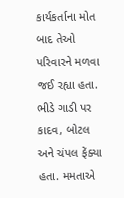કાર્યકર્તાના મોત બાદ તેઓ પરિવારને મળવા જઈ રહ્યા હતા. ભીડે ગાડી પર કાદવ, બોટલ અને ચંપલ ફેંક્યા હતા. મમતાએ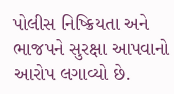પોલીસ નિષ્ક્રિયતા અને ભાજપને સુરક્ષા આપવાનો આરોપ લગાવ્યો છે.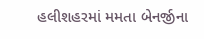હલીશહરમાં મમતા બેનર્જીના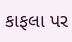કાફલા પર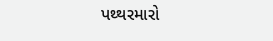પથ્થરમારો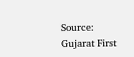Source: Gujarat First